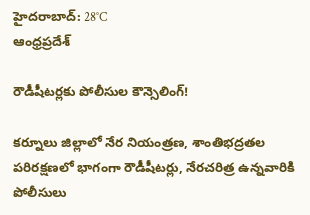హైదరాబాద్: 28°C
ఆంధ్రప్రదేశ్

రౌడీషీటర్లకు పోలీసుల కౌన్సెలింగ్!

కర్నూలు జిల్లాలో నేర నియంత్రణ, శాంతిభద్రతల పరిరక్షణలో భాగంగా రౌడీషీటర్లు, నేరచరిత్ర ఉన్నవారికి పోలీసులు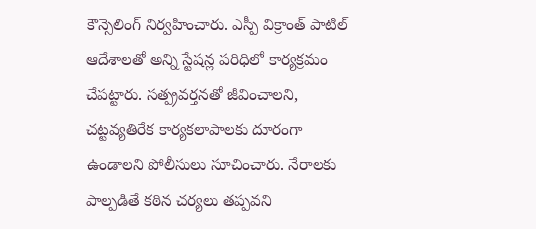కౌన్సెలింగ్ నిర్వహించారు. ఎస్పీ విక్రాంత్ పాటిల్ ఆదేశాలతో అన్ని స్టేషన్ల పరిధిలో కార్యక్రమం చేపట్టారు. సత్ప్రవర్తనతో జీవించాలని, చట్టవ్యతిరేక కార్యకలాపాలకు దూరంగా ఉండాలని పోలీసులు సూచించారు. నేరాలకు పాల్పడితే కఠిన చర్యలు తప్పవని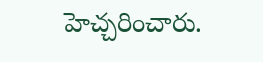హెచ్చరించారు.